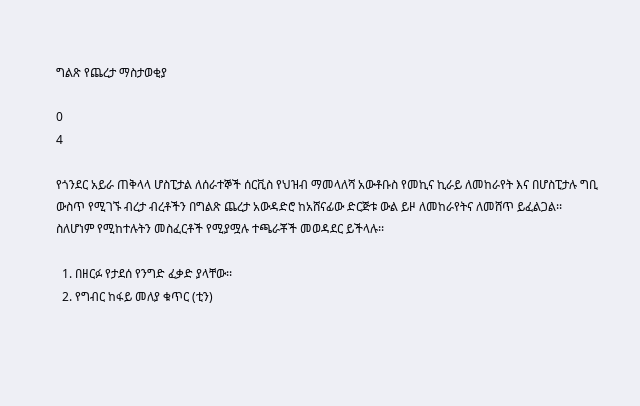ግልጽ የጨረታ ማስታወቂያ

0
4

የጎንደር አይራ ጠቅላላ ሆስፒታል ለሰራተኞች ሰርቪስ የህዝብ ማመላለሻ አውቶቡስ የመኪና ኪራይ ለመከራየት እና በሆስፒታሉ ግቢ ውስጥ የሚገኙ ብረታ ብረቶችን በግልጽ ጨረታ አውዳድሮ ከአሸናፊው ድርጅቱ ውል ይዞ ለመከራየትና ለመሸጥ ይፈልጋል፡፡ ስለሆነም የሚከተሉትን መስፈርቶች የሚያሟሉ ተጫራቾች መወዳደር ይችላሉ፡፡

  1. በዘርፉ የታደሰ የንግድ ፈቃድ ያላቸው፡፡
  2. የግብር ከፋይ መለያ ቁጥር (ቲን)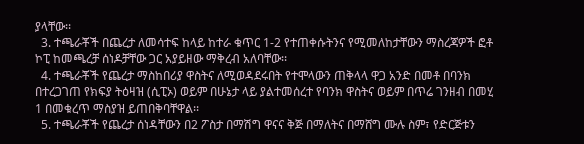ያላቸው፡፡
  3. ተጫራቾች በጨረታ ለመሳተፍ ከላይ ከተራ ቁጥር 1-2 የተጠቀሱትንና የሚመለከታቸውን ማስረጃዎች ፎቶ ኮፒ ከመጫረቻ ሰነዶቻቸው ጋር አያይዘው ማቅረብ አለባቸው፡፡
  4. ተጫራቾች የጨረታ ማስከበሪያ ዋስትና ለሚወዳደሩበት የተሞላውን ጠቅላላ ዋጋ አንድ በመቶ በባንክ በተረጋገጠ የክፍያ ትዕዛዝ (ሲፒኦ) ወይም በሁኔታ ላይ ያልተመሰረተ የባንክ ዋስትና ወይም በጥሬ ገንዘብ በመሂ 1 በመቁረጥ ማስያዝ ይጠበቅባቸዋል፡፡
  5. ተጫራቾች የጨረታ ሰነዳቸውን በ2 ፖስታ በማሽግ ዋናና ቅጅ በማለትና በማሸግ ሙሉ ስም፣ የድርጅቱን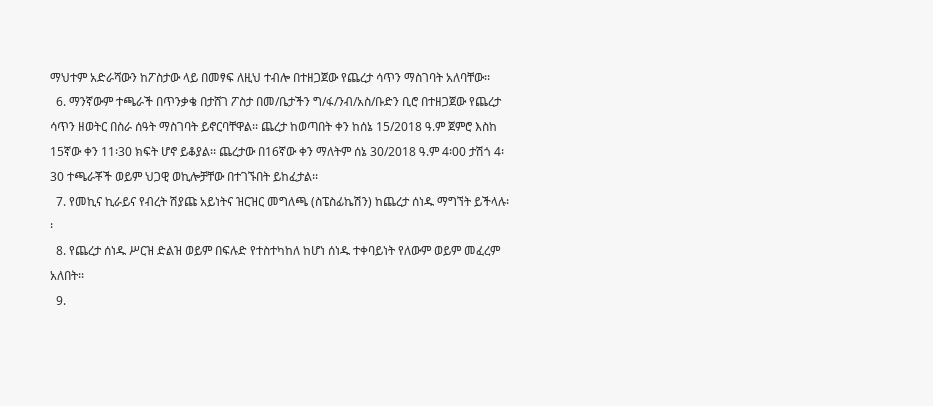ማህተም አድራሻውን ከፖስታው ላይ በመፃፍ ለዚህ ተብሎ በተዘጋጀው የጨረታ ሳጥን ማስገባት አለባቸው፡፡
  6. ማንኛውም ተጫራች በጥንቃቄ በታሸገ ፖስታ በመ/ቤታችን ግ/ፋ/ንብ/አስ/ቡድን ቢሮ በተዘጋጀው የጨረታ ሳጥን ዘወትር በስራ ሰዓት ማስገባት ይኖርባቸዋል፡፡ ጨረታ ከወጣበት ቀን ከሰኔ 15/2018 ዓ.ም ጀምሮ እስከ 15ኛው ቀን 11፡30 ክፍት ሆኖ ይቆያል፡፡ ጨረታው በ16ኛው ቀን ማለትም ሰኔ 30/2018 ዓ.ም 4፡00 ታሽጎ 4፡30 ተጫራቾች ወይም ህጋዊ ወኪሎቻቸው በተገኙበት ይከፈታል፡፡
  7. የመኪና ኪራይና የብረት ሽያጩ አይነትና ዝርዝር መግለጫ (ስፔስፊኬሽን) ከጨረታ ሰነዱ ማግኘት ይችላሉ፡፡
  8. የጨረታ ሰነዱ ሥርዝ ድልዝ ወይም በፍሉድ የተስተካከለ ከሆነ ሰነዱ ተቀባይነት የለውም ወይም መፈረም አለበት፡፡
  9.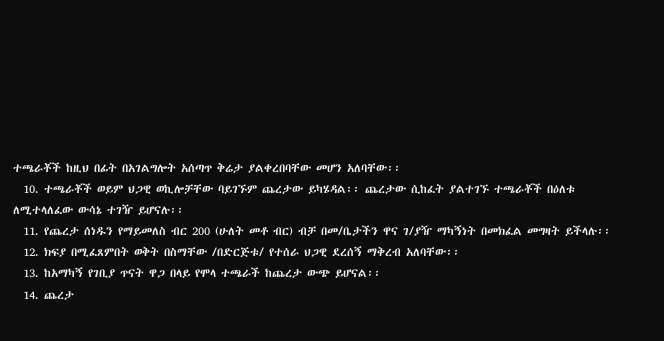ተጫራቾች ከዚህ በፊት በአገልግሎት አሰጣጥ ቅሬታ ያልቀረበባቸው መሆን አለባቸው፡፡
  10. ተጫራቾች ወይም ህጋዊ ወኪሎቻቸው ባይገኙም ጨረታው ይካሄዳል፡፡ ጨረታው ሲከፈት ያልተገኙ ተጫራቾች በዕለቱ ለሚተላለፈው ውሳኔ ተገዥ ይሆናሉ፡፡
  11. የጨረታ ሰነዱን የማይመለስ ብር 200 (ሁለት መቶ ብር) ብቻ በመ/ቤታችን ዋና ገ/ያዥ ማካኝነት በመክፈል መግዛት ይችላሉ፡፡
  12. ክፍያ በሚፈጸምበት ወቅት በስማቸው /በድርጅቱ/ የተሰራ ህጋዊ ደረሰኝ ማቅረብ አለባቸው፡፡
  13. ከአማካኝ የገቢያ ጥናት ዋጋ በላይ የሞላ ተጫራች ከጨረታ ውጭ ይሆናል፡፡
  14. ጨረታ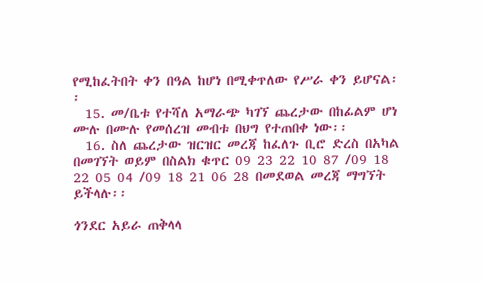የሚከፈትበት ቀን በዓል ከሆነ በሚቀጥለው የሥራ ቀን ይሆናል፡፡
  15. መ/ቤቱ የተሻለ አማራጭ ካገኘ ጨረታው በከፊልም ሆነ ሙሉ በሙሉ የመሰረዝ መብቱ በህግ የተጠበቀ ነው፡፡
  16. ስለ ጨረታው ዝርዝር መረጃ ከፈለጉ ቢሮ ድረስ በአካል በመገኘት ወይም በስልክ ቁጥር 09 23 22 10 87 /09 18 22 05 04 /09 18 21 06 28 በመደወል መረጃ ማግኘት ይችላሉ፡፡

ጎንደር አይራ ጠቅላላ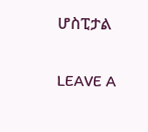ሆስፒታል

LEAVE A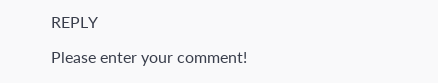REPLY

Please enter your comment!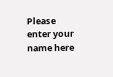Please enter your name here